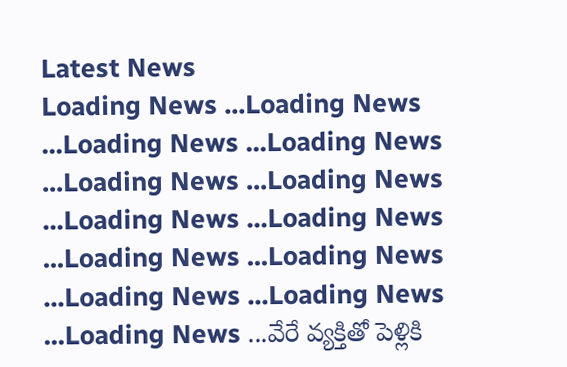Latest News
Loading News ...Loading News ...Loading News ...Loading News ...Loading News ...Loading News ...Loading News ...Loading News ...Loading News ...Loading News ...Loading News ...Loading News ...Loading News ...వేరే వ్యక్తితో పెళ్లికి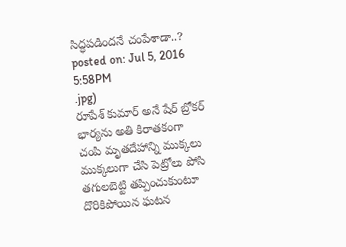సిద్ధపడిందనే చంపేశాడా..?
posted on: Jul 5, 2016 5:58PM
.jpg)
రూపేశ్ కుమార్ అనే షేర్ బ్రోకర్ భార్యను అతి కిరాతకంగా చంపి మృతదేహాన్ని ముక్కలు ముక్కలుగా చేసి పెట్రోలు పోసి తగులబెట్టి తప్పించుకుంటూ దొరికిపోయిన ఘటన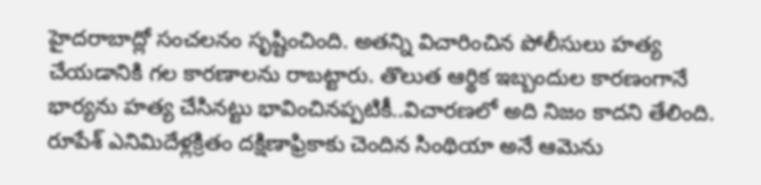హైదరాబాద్లో సంచలనం సృష్టించింది. అతన్ని విచారించిన పోలీసులు హత్య చేయడానికి గల కారణాలను రాబట్టారు. తొలుత ఆర్థిక ఇబ్బందుల కారణంగానే భార్యను హత్య చేసినట్టు భావించినప్పటికీ..విచారణలో అది నిజం కాదని తేలింది. రూపేశ్ ఎనిమిదేళ్లక్రితం దక్షిణాఫ్రికాకు చెందిన సింథియా అనే ఆమెను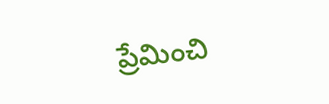ప్రేమించి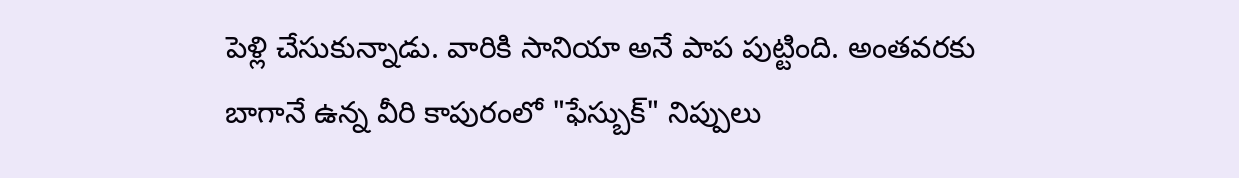పెళ్లి చేసుకున్నాడు. వారికి సానియా అనే పాప పుట్టింది. అంతవరకు బాగానే ఉన్న వీరి కాపురంలో "ఫేస్బుక్" నిప్పులు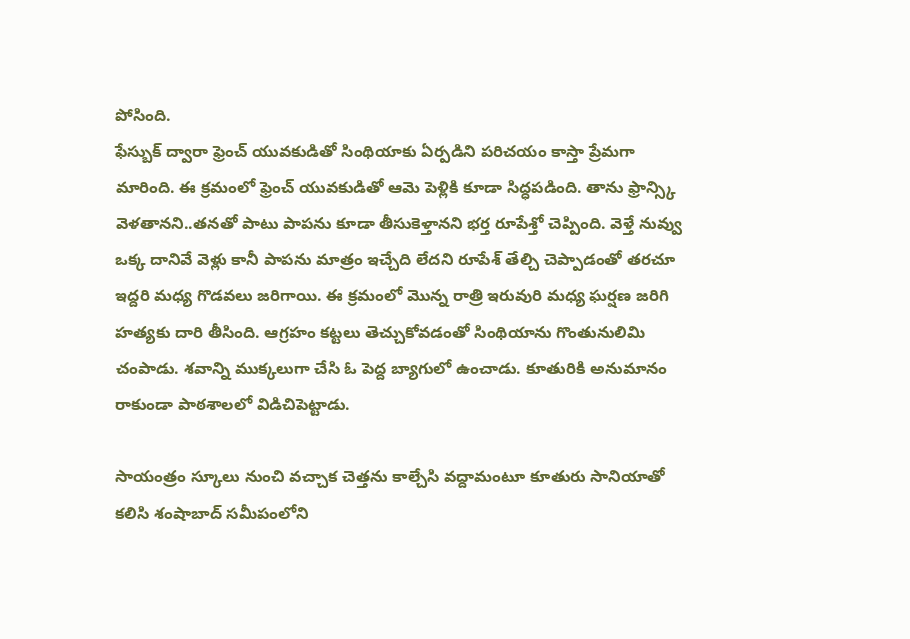పోసింది.
ఫేస్బుక్ ద్వారా ఫ్రెంచ్ యువకుడితో సింథియాకు ఏర్పడిని పరిచయం కాస్తా ప్రేమగా మారింది. ఈ క్రమంలో ఫ్రెంచ్ యువకుడితో ఆమె పెళ్లికి కూడా సిద్ధపడింది. తాను ఫ్రాన్స్కి వెళతానని..తనతో పాటు పాపను కూడా తీసుకెళ్తానని భర్త రూపేశ్తో చెప్పింది. వెళ్తే నువ్వు ఒక్క దానివే వెళ్లు కానీ పాపను మాత్రం ఇచ్చేది లేదని రూపేశ్ తేల్చి చెప్పాడంతో తరచూ ఇద్దరి మధ్య గొడవలు జరిగాయి. ఈ క్రమంలో మొన్న రాత్రి ఇరువురి మధ్య ఘర్షణ జరిగి హత్యకు దారి తీసింది. ఆగ్రహం కట్టలు తెచ్చుకోవడంతో సింథియాను గొంతునులిమి చంపాడు. శవాన్ని ముక్కలుగా చేసి ఓ పెద్ద బ్యాగులో ఉంచాడు. కూతురికి అనుమానం రాకుండా పాఠశాలలో విడిచిపెట్టాడు.

సాయంత్రం స్కూలు నుంచి వచ్చాక చెత్తను కాల్చేసి వద్దామంటూ కూతురు సానియాతో కలిసి శంషాబాద్ సమీపంలోని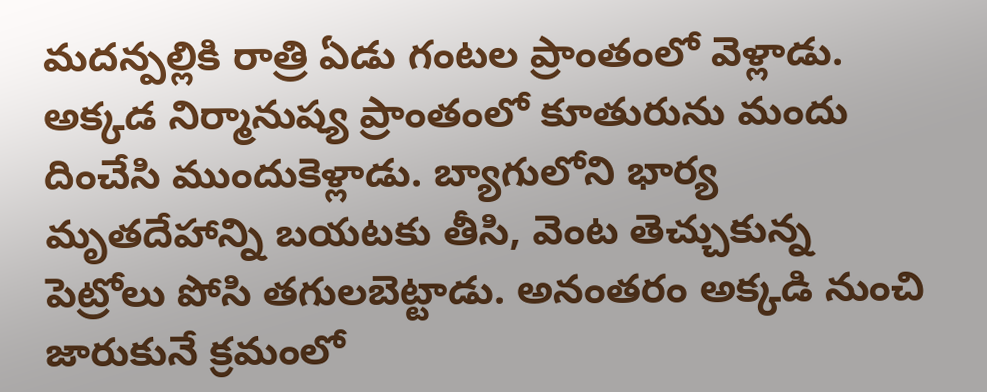మదన్పల్లికి రాత్రి ఏడు గంటల ప్రాంతంలో వెళ్లాడు. అక్కడ నిర్మానుష్య ప్రాంతంలో కూతురును మందు దించేసి ముందుకెళ్లాడు. బ్యాగులోని భార్య మృతదేహాన్ని బయటకు తీసి, వెంట తెచ్చుకున్న పెట్రోలు పోసి తగులబెట్టాడు. అనంతరం అక్కడి నుంచి జారుకునే క్రమంలో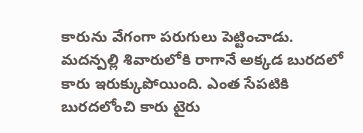కారును వేగంగా పరుగులు పెట్టించాడు. మదన్పల్లి శివారులోకి రాగానే అక్కడ బురదలో కారు ఇరుక్కుపోయింది. ఎంత సేపటికి బురదలోంచి కారు టైరు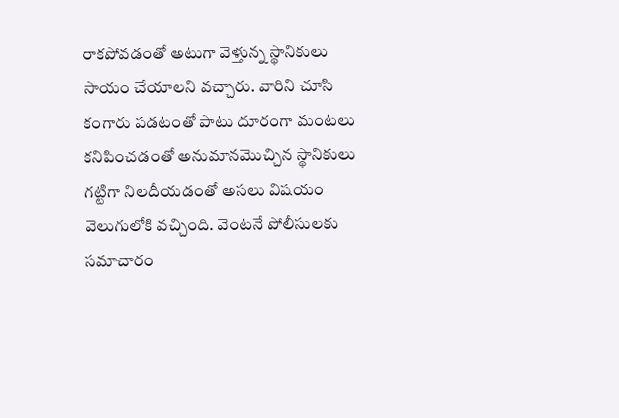రాకపోవడంతో అటుగా వెళ్తున్న స్థానికులు సాయం చేయాలని వచ్చారు. వారిని చూసి కంగారు పడటంతో పాటు దూరంగా మంటలు కనిపించడంతో అనుమానమొచ్చిన స్థానికులు గట్టిగా నిలదీయడంతో అసలు విషయం వెలుగులోకి వచ్చింది. వెంటనే పోలీసులకు సమాచారం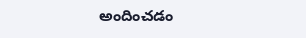అందించడం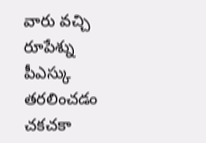వారు వచ్చి రూపేశ్ను పీఎస్కు తరలించడం చకచకా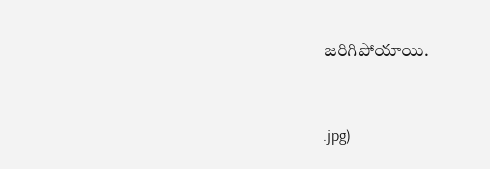జరిగిపోయాయి.


.jpg)